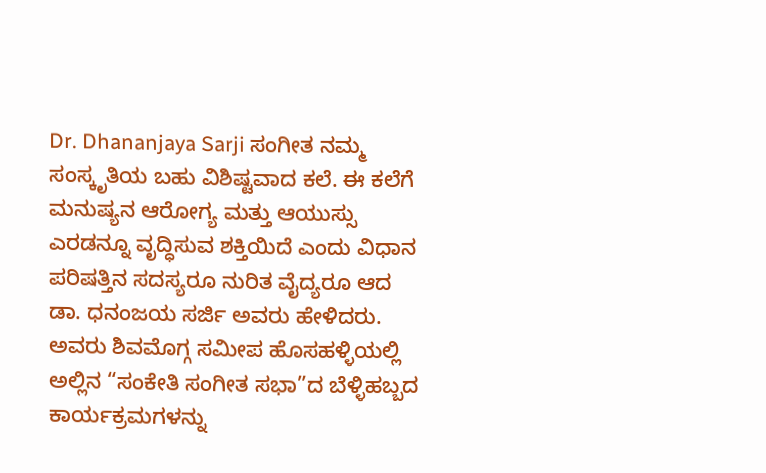Dr. Dhananjaya Sarji ಸಂಗೀತ ನಮ್ಮ ಸಂಸ್ಕೃತಿಯ ಬಹು ವಿಶಿಷ್ಟವಾದ ಕಲೆ. ಈ ಕಲೆಗೆ ಮನುಷ್ಯನ ಆರೋಗ್ಯ ಮತ್ತು ಆಯುಸ್ಸು ಎರಡನ್ನೂ ವೃದ್ಧಿಸುವ ಶಕ್ತಿಯಿದೆ ಎಂದು ವಿಧಾನ ಪರಿಷತ್ತಿನ ಸದಸ್ಯರೂ ನುರಿತ ವೈದ್ಯರೂ ಆದ ಡಾ. ಧನಂಜಯ ಸರ್ಜಿ ಅವರು ಹೇಳಿದರು.
ಅವರು ಶಿವಮೊಗ್ಗ ಸಮೀಪ ಹೊಸಹಳ್ಳಿಯಲ್ಲಿ ಅಲ್ಲಿನ “ಸಂಕೇತಿ ಸಂಗೀತ ಸಭಾ”ದ ಬೆಳ್ಳಿಹಬ್ಬದ ಕಾರ್ಯಕ್ರಮಗಳನ್ನು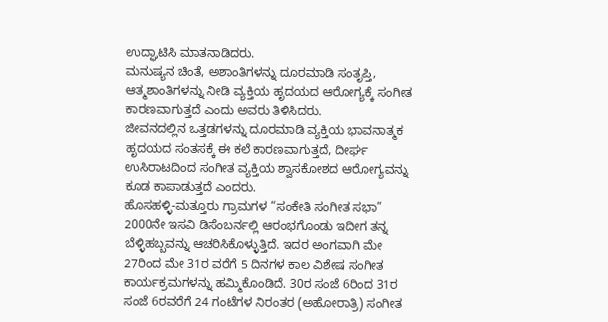ಉದ್ಘಾಟಿಸಿ ಮಾತನಾಡಿದರು.
ಮನುಷ್ಯನ ಚಿಂತೆ, ಅಶಾಂತಿಗಳನ್ನು ದೂರಮಾಡಿ ಸಂತೃಪ್ತಿ, ಆತ್ಮಶಾಂತಿಗಳನ್ನು ನೀಡಿ ವ್ಯಕ್ತಿಯ ಹೃದಯದ ಆರೋಗ್ಯಕ್ಕೆ ಸಂಗೀತ ಕಾರಣವಾಗುತ್ತದೆ ಎಂದು ಅವರು ತಿಳಿಸಿದರು.
ಜೀವನದಲ್ಲಿನ ಒತ್ತಡಗಳನ್ನು ದೂರಮಾಡಿ ವ್ಯಕ್ತಿಯ ಭಾವನಾತ್ಮಕ ಹೃದಯದ ಸಂತಸಕ್ಕೆ ಈ ಕಲೆ ಕಾರಣವಾಗುತ್ತದೆ, ದೀರ್ಘ ಉಸಿರಾಟದಿಂದ ಸಂಗೀತ ವ್ಯಕ್ತಿಯ ಶ್ವಾಸಕೋಶದ ಆರೋಗ್ಯವನ್ನು ಕೂಡ ಕಾಪಾಡುತ್ತದೆ ಎಂದರು.
ಹೊಸಹಳ್ಳಿ-ಮತ್ತೂರು ಗ್ರಾಮಗಳ “ಸಂಕೇತಿ ಸಂಗೀತ ಸಭಾ” 2000ನೇ ಇಸವಿ ಡಿಸೆಂಬರ್ನಲ್ಲಿ ಆರಂಭಗೊಂಡು ಇದೀಗ ತನ್ನ ಬೆಳ್ಳಿಹಬ್ಬವನ್ನು ಆಚರಿಸಿಕೊಳ್ಳುತ್ತಿದೆ. ಇದರ ಅಂಗವಾಗಿ ಮೇ 27ರಿಂದ ಮೇ 31ರ ವರೆಗೆ 5 ದಿನಗಳ ಕಾಲ ವಿಶೇಷ ಸಂಗೀತ ಕಾರ್ಯಕ್ರಮಗಳನ್ನು ಹಮ್ಮಿಕೊಂಡಿದೆ. 30ರ ಸಂಜೆ 6ರಿಂದ 31ರ ಸಂಜೆ 6ರವರೆಗೆ 24 ಗಂಟೆಗಳ ನಿರಂತರ (ಅಹೋರಾತ್ರಿ) ಸಂಗೀತ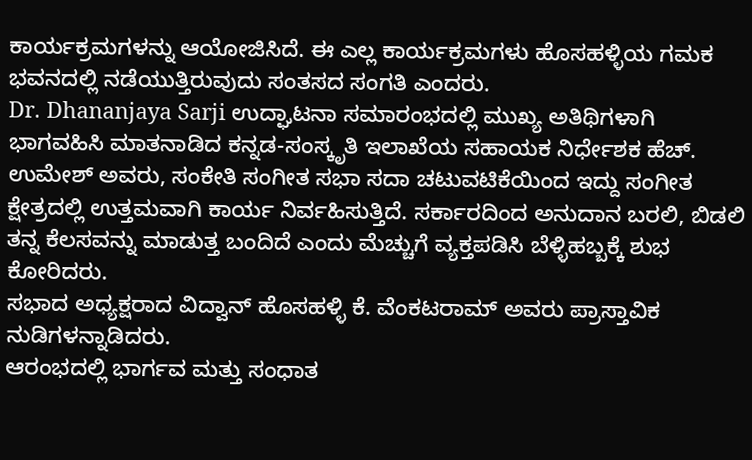ಕಾರ್ಯಕ್ರಮಗಳನ್ನು ಆಯೋಜಿಸಿದೆ. ಈ ಎಲ್ಲ ಕಾರ್ಯಕ್ರಮಗಳು ಹೊಸಹಳ್ಳಿಯ ಗಮಕ ಭವನದಲ್ಲಿ ನಡೆಯುತ್ತಿರುವುದು ಸಂತಸದ ಸಂಗತಿ ಎಂದರು.
Dr. Dhananjaya Sarji ಉದ್ಘಾಟನಾ ಸಮಾರಂಭದಲ್ಲಿ ಮುಖ್ಯ ಅತಿಥಿಗಳಾಗಿ ಭಾಗವಹಿಸಿ ಮಾತನಾಡಿದ ಕನ್ನಡ-ಸಂಸ್ಕೃತಿ ಇಲಾಖೆಯ ಸಹಾಯಕ ನಿರ್ಧೇಶಕ ಹೆಚ್. ಉಮೇಶ್ ಅವರು, ಸಂಕೇತಿ ಸಂಗೀತ ಸಭಾ ಸದಾ ಚಟುವಟಿಕೆಯಿಂದ ಇದ್ದು ಸಂಗೀತ ಕ್ಷೇತ್ರದಲ್ಲಿ ಉತ್ತಮವಾಗಿ ಕಾರ್ಯ ನಿರ್ವಹಿಸುತ್ತಿದೆ. ಸರ್ಕಾರದಿಂದ ಅನುದಾನ ಬರಲಿ, ಬಿಡಲಿ ತನ್ನ ಕೆಲಸವನ್ನು ಮಾಡುತ್ತ ಬಂದಿದೆ ಎಂದು ಮೆಚ್ಚುಗೆ ವ್ಯಕ್ತಪಡಿಸಿ ಬೆಳ್ಳಿಹಬ್ಬಕ್ಕೆ ಶುಭ ಕೋರಿದರು.
ಸಭಾದ ಅಧ್ಯಕ್ಷರಾದ ವಿದ್ವಾನ್ ಹೊಸಹಳ್ಳಿ ಕೆ. ವೆಂಕಟರಾಮ್ ಅವರು ಪ್ರಾಸ್ತಾವಿಕ ನುಡಿಗಳನ್ನಾಡಿದರು.
ಆರಂಭದಲ್ಲಿ ಭಾರ್ಗವ ಮತ್ತು ಸಂಧಾತ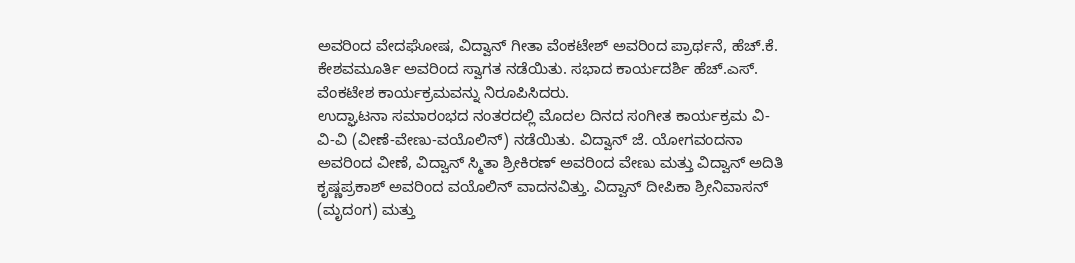ಅವರಿಂದ ವೇದಘೋಷ, ವಿದ್ವಾನ್ ಗೀತಾ ವೆಂಕಟೇಶ್ ಅವರಿಂದ ಪ್ರಾರ್ಥನೆ, ಹೆಚ್.ಕೆ. ಕೇಶವಮೂರ್ತಿ ಅವರಿಂದ ಸ್ವಾಗತ ನಡೆಯಿತು. ಸಭಾದ ಕಾರ್ಯದರ್ಶಿ ಹೆಚ್.ಎಸ್. ವೆಂಕಟೇಶ ಕಾರ್ಯಕ್ರಮವನ್ನು ನಿರೂಪಿಸಿದರು.
ಉದ್ಘಾಟನಾ ಸಮಾರಂಭದ ನಂತರದಲ್ಲಿ ಮೊದಲ ದಿನದ ಸಂಗೀತ ಕಾರ್ಯಕ್ರಮ ವಿ-ವಿ-ವಿ (ವೀಣೆ-ವೇಣು-ವಯೊಲಿನ್) ನಡೆಯಿತು. ವಿದ್ವಾನ್ ಜೆ. ಯೋಗವಂದನಾ ಅವರಿಂದ ವೀಣೆ, ವಿದ್ವಾನ್ ಸ್ಮಿತಾ ಶ್ರೀಕಿರಣ್ ಅವರಿಂದ ವೇಣು ಮತ್ತು ವಿದ್ವಾನ್ ಅದಿತಿ ಕೃಷ್ಣಪ್ರಕಾಶ್ ಅವರಿಂದ ವಯೊಲಿನ್ ವಾದನವಿತ್ತು. ವಿದ್ವಾನ್ ದೀಪಿಕಾ ಶ್ರೀನಿವಾಸನ್ (ಮೃದಂಗ) ಮತ್ತು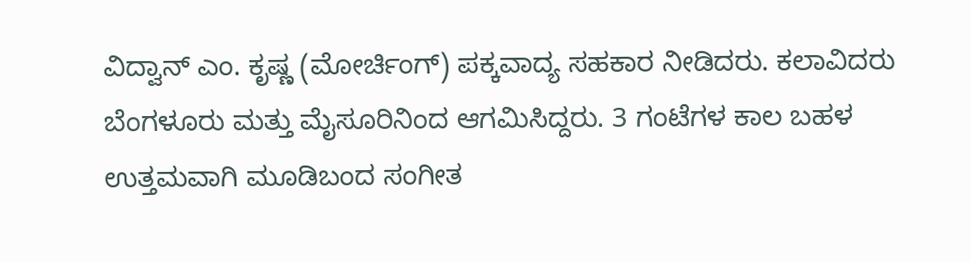ವಿದ್ವಾನ್ ಎಂ. ಕೃಷ್ಣ (ಮೋರ್ಚಿಂಗ್) ಪಕ್ಕವಾದ್ಯ ಸಹಕಾರ ನೀಡಿದರು. ಕಲಾವಿದರು ಬೆಂಗಳೂರು ಮತ್ತು ಮೈಸೂರಿನಿಂದ ಆಗಮಿಸಿದ್ದರು. 3 ಗಂಟೆಗಳ ಕಾಲ ಬಹಳ ಉತ್ತಮವಾಗಿ ಮೂಡಿಬಂದ ಸಂಗೀತ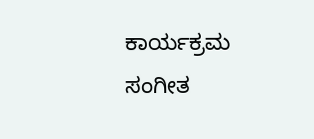ಕಾರ್ಯಕ್ರಮ ಸಂಗೀತ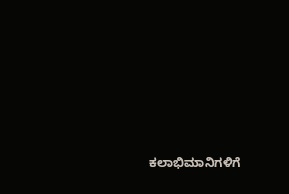ಕಲಾಭಿಮಾನಿಗಳಿಗೆ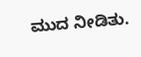ಮುದ ನೀಡಿತು.